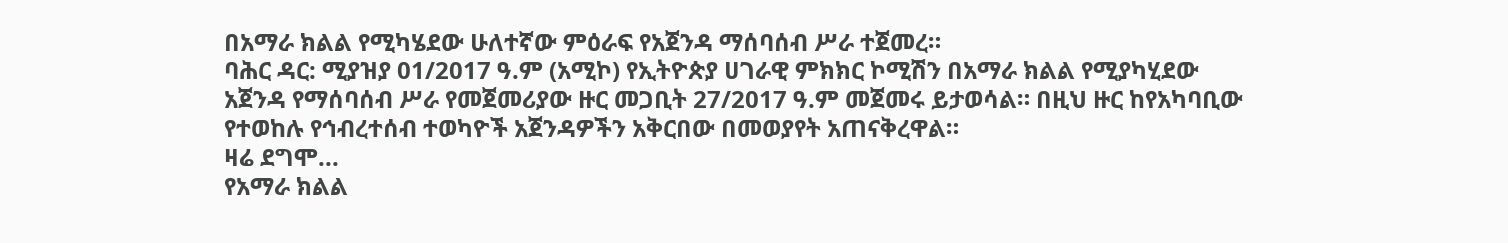በአማራ ክልል የሚካሄደው ሁለተኛው ምዕራፍ የአጀንዳ ማሰባሰብ ሥራ ተጀመረ።
ባሕር ዳር: ሚያዝያ 01/2017 ዓ.ም (አሚኮ) የኢትዮጵያ ሀገራዊ ምክክር ኮሚሽን በአማራ ክልል የሚያካሂደው አጀንዳ የማሰባሰብ ሥራ የመጀመሪያው ዙር መጋቢት 27/2017 ዓ.ም መጀመሩ ይታወሳል። በዚህ ዙር ከየአካባቢው የተወከሉ የኅብረተሰብ ተወካዮች አጀንዳዎችን አቅርበው በመወያየት አጠናቅረዋል።
ዛሬ ደግሞ...
የአማራ ክልል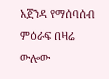አጀንዳ የማሰባሰብ ምዕራፍ በዛሬ ውሎው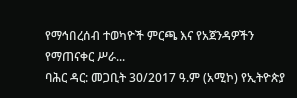የማኅበረሰብ ተወካዮች ምርጫ እና የአጀንዳዎችን የማጠናቀር ሥራ...
ባሕር ዳር: መጋቢት 30/2017 ዓ.ም (አሚኮ) የኢትዮጵያ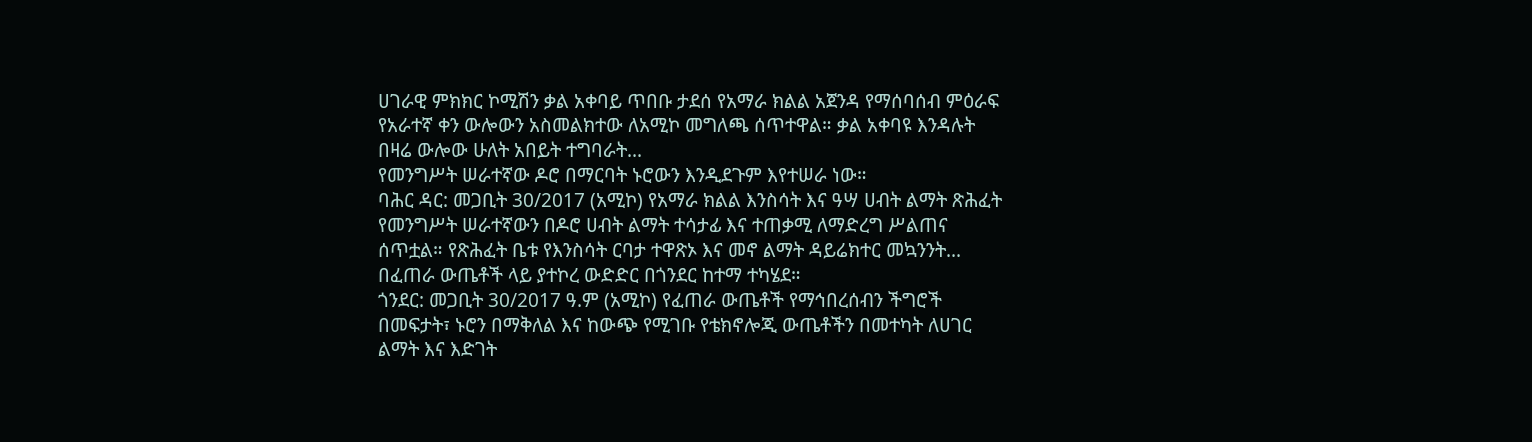ሀገራዊ ምክክር ኮሚሽን ቃል አቀባይ ጥበቡ ታደሰ የአማራ ክልል አጀንዳ የማሰባሰብ ምዕራፍ የአራተኛ ቀን ውሎውን አስመልክተው ለአሚኮ መግለጫ ሰጥተዋል። ቃል አቀባዩ እንዳሉት በዛሬ ውሎው ሁለት አበይት ተግባራት...
የመንግሥት ሠራተኛው ዶሮ በማርባት ኑሮውን እንዲደጉም እየተሠራ ነው።
ባሕር ዳር: መጋቢት 30/2017 (አሚኮ) የአማራ ክልል እንስሳት እና ዓሣ ሀብት ልማት ጽሕፈት የመንግሥት ሠራተኛውን በዶሮ ሀብት ልማት ተሳታፊ እና ተጠቃሚ ለማድረግ ሥልጠና ሰጥቷል። የጽሕፈት ቤቱ የእንስሳት ርባታ ተዋጽኦ እና መኖ ልማት ዳይሬክተር መኳንንት...
በፈጠራ ውጤቶች ላይ ያተኮረ ውድድር በጎንደር ከተማ ተካሄደ።
ጎንደር: መጋቢት 30/2017 ዓ.ም (አሚኮ) የፈጠራ ውጤቶች የማኅበረሰብን ችግሮች በመፍታት፣ ኑሮን በማቅለል እና ከውጭ የሚገቡ የቴክኖሎጂ ውጤቶችን በመተካት ለሀገር ልማት እና እድገት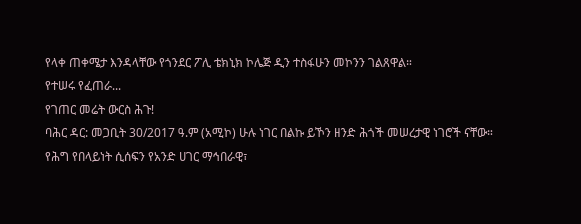የላቀ ጠቀሜታ እንዳላቸው የጎንደር ፖሊ ቴክኒክ ኮሌጅ ዲን ተስፋሁን መኮንን ገልጸዋል።
የተሠሩ የፈጠራ...
የገጠር መሬት ውርስ ሕጉ!
ባሕር ዳር: መጋቢት 30/2017 ዓ.ም (አሚኮ) ሁሉ ነገር በልኩ ይኾን ዘንድ ሕጎች መሠረታዊ ነገሮች ናቸው። የሕግ የበላይነት ሲሰፍን የአንድ ሀገር ማኅበራዊ፣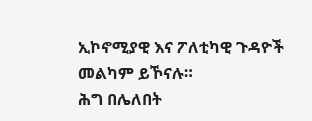ኢኮኖሚያዊ እና ፖለቲካዊ ጉዳዮች መልካም ይኾናሉ።
ሕግ በሌለበት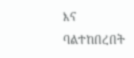እና ባልተከበረበት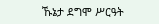ኹኔታ ደግሞ ሥርዓት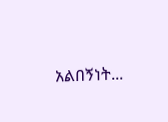አልበኝነት...